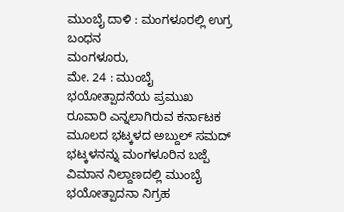ಮುಂಬೈ ದಾಳಿ : ಮಂಗಳೂರಲ್ಲಿ ಉಗ್ರ ಬಂಧನ
ಮಂಗಳೂರು,
ಮೇ. 24 : ಮುಂಬೈ ಭಯೋತ್ಪಾದನೆಯ ಪ್ರಮುಖ ರೂವಾರಿ ಎನ್ನಲಾಗಿರುವ ಕರ್ನಾಟಕ ಮೂಲದ ಭಟ್ಕಳದ ಅಬ್ದುಲ್ ಸಮದ್ ಭಟ್ಕಳನನ್ನು ಮಂಗಳೂರಿನ ಬಜ್ಪೆ ವಿಮಾನ ನಿಲ್ದಾಣದಲ್ಲಿ ಮುಂಬೈ ಭಯೋತ್ಪಾದನಾ ನಿಗ್ರಹ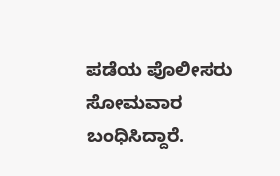ಪಡೆಯ ಪೊಲೀಸರು ಸೋಮವಾರ ಬಂಧಿಸಿದ್ದಾರೆ.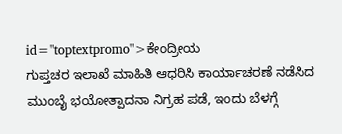id="toptextpromo">ಕೇಂದ್ರೀಯ
ಗುಪ್ತಚರ ಇಲಾಖೆ ಮಾಹಿತಿ ಆಧರಿಸಿ ಕಾರ್ಯಾಚರಣೆ ನಡೆಸಿದ ಮುಂಬೈ ಭಯೋತ್ಪಾದನಾ ನಿಗ್ರಹ ಪಡೆ, ಇಂದು ಬೆಳಗ್ಗೆ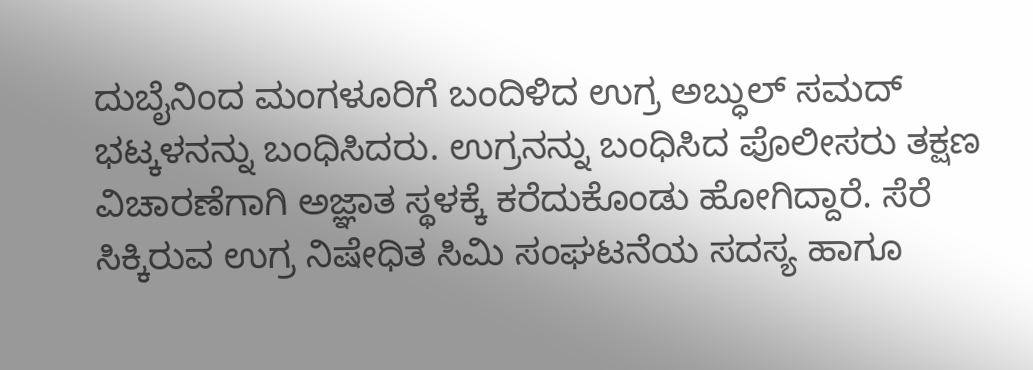ದುಬೈನಿಂದ ಮಂಗಳೂರಿಗೆ ಬಂದಿಳಿದ ಉಗ್ರ ಅಬ್ಧುಲ್ ಸಮದ್ ಭಟ್ಕಳನನ್ನು ಬಂಧಿಸಿದರು. ಉಗ್ರನನ್ನು ಬಂಧಿಸಿದ ಪೊಲೀಸರು ತಕ್ಷಣ ವಿಚಾರಣೆಗಾಗಿ ಅಜ್ಞಾತ ಸ್ಥಳಕ್ಕೆ ಕರೆದುಕೊಂಡು ಹೋಗಿದ್ದಾರೆ. ಸೆರೆ ಸಿಕ್ಕಿರುವ ಉಗ್ರ ನಿಷೇಧಿತ ಸಿಮಿ ಸಂಘಟನೆಯ ಸದಸ್ಯ ಹಾಗೂ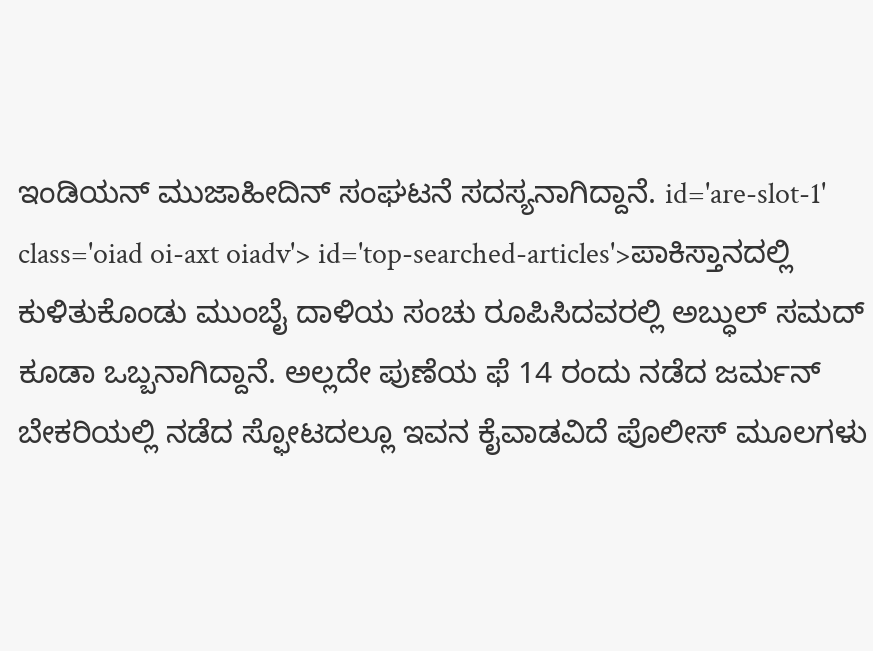ಇಂಡಿಯನ್ ಮುಜಾಹೀದಿನ್ ಸಂಘಟನೆ ಸದಸ್ಯನಾಗಿದ್ದಾನೆ. id='are-slot-1' class='oiad oi-axt oiadv'> id='top-searched-articles'>ಪಾಕಿಸ್ತಾನದಲ್ಲಿ
ಕುಳಿತುಕೊಂಡು ಮುಂಬೈ ದಾಳಿಯ ಸಂಚು ರೂಪಿಸಿದವರಲ್ಲಿ ಅಬ್ಧುಲ್ ಸಮದ್ ಕೂಡಾ ಒಬ್ಬನಾಗಿದ್ದಾನೆ. ಅಲ್ಲದೇ ಪುಣೆಯ ಫೆ 14 ರಂದು ನಡೆದ ಜರ್ಮನ್ ಬೇಕರಿಯಲ್ಲಿ ನಡೆದ ಸ್ಫೋಟದಲ್ಲೂ ಇವನ ಕೈವಾಡವಿದೆ ಪೊಲೀಸ್ ಮೂಲಗಳು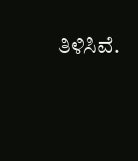ತಿಳಿಸಿವೆ.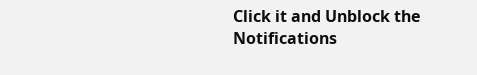Click it and Unblock the Notifications